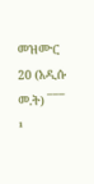መዝሙር 20 (አዲሱ መ.ት) ¯¯¯ ¹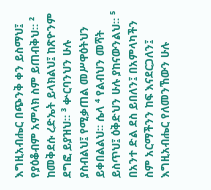እግዚአብሔር በጭንቅ ቀን ይስማህ፤ የያዕቆብም አምላክ ስም ይጠብቅህ። ² ከመቅደሱ ረድኤት ይላክልህ፤ ከጽዮንም ደግፎ ይያዝህ። ³ ቍርባንህን ሁሉ ያስብልህ፤ የሚቃጠል መሥዋዕትህን ይቀበልልህ። ሴላ ⁴ የልብህን መሻት ይስጥህ፤ ዕቅድህን ሁሉ ያከናውንልህ። ⁵ በአንተ ድል ደስ ይበለን፤ በአምላካችን ስም አርማችንን ከፍ እናደርጋለን፤ እግዚአብሔር የለመንኸውን ሁሉ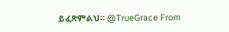ይፈጽምልህ። @TrueGrace From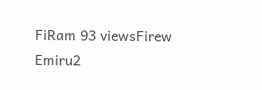FiRam 93 viewsFirew Emiru2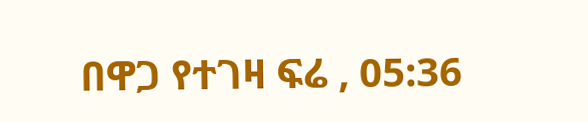በዋጋ የተገዛ ፍሬ , 05:36